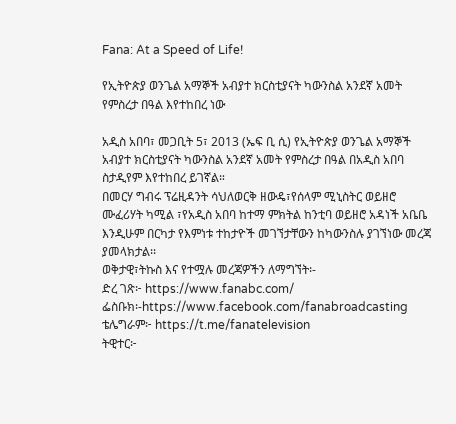Fana: At a Speed of Life!

የኢትዮጵያ ወንጌል አማኞች አብያተ ክርስቲያናት ካውንስል አንደኛ አመት የምስረታ በዓል እየተከበረ ነው

አዲስ አበባ፣ መጋቢት 5፣ 2013 (ኤፍ ቢ ሲ) የኢትዮጵያ ወንጌል አማኞች አብያተ ክርስቲያናት ካውንስል አንደኛ አመት የምስረታ በዓል በአዲስ አበባ ስታዲየም እየተከበረ ይገኛል።
በመርሃ ግብሩ ፕሬዚዳንት ሳህለወርቅ ዘውዴ፣የሰላም ሚኒስትር ወይዘሮ ሙፈሪሃት ካሚል ፣የአዲስ አበባ ከተማ ምክትል ከንቲባ ወይዘሮ አዳነች አቤቤ እንዲሁም በርካታ የእምነቱ ተከታዮች መገኘታቸውን ከካውንስሉ ያገኘነው መረጃ ያመላክታል፡፡
ወቅታዊ፣ትኩስ እና የተሟሉ መረጃዎችን ለማግኘት፡-
ድረ ገጽ፦ https://www.fanabc.com/
ፌስቡክ፡-https://www.facebook.com/fanabroadcasting
ቴሌግራም፦ https://t.me/fanatelevision
ትዊተር፦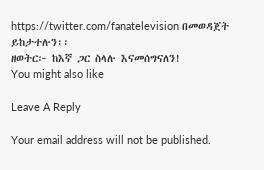https://twitter.com/fanatelevision በመወዳጀት ይከታተሉን፡፡
ዘወትር፦ ከእኛ ጋር ስላሉ እናመሰግናለን!
You might also like

Leave A Reply

Your email address will not be published.